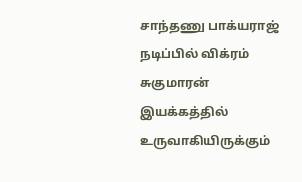சாந்தணு பாக்யராஜ் நடிப்பில் விக்ரம் சுகுமாரன் இயக்கத்தில் உருவாகியிருக்கும்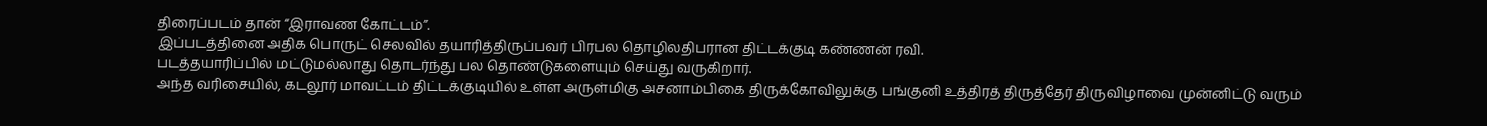திரைப்படம் தான் “இராவண கோட்டம்”.
இப்படத்தினை அதிக பொருட் செலவில் தயாரித்திருப்பவர் பிரபல தொழிலதிபரான திட்டக்குடி கண்ணன் ரவி.
படத்தயாரிப்பில் மட்டுமல்லாது தொடர்ந்து பல தொண்டுகளையும் செய்து வருகிறார்.
அந்த வரிசையில், கடலூர் மாவட்டம் திட்டக்குடியில் உள்ள அருள்மிகு அசனாம்பிகை திருக்கோவிலுக்கு பங்குனி உத்திரத் திருத்தேர் திருவிழாவை முன்னிட்டு வரும்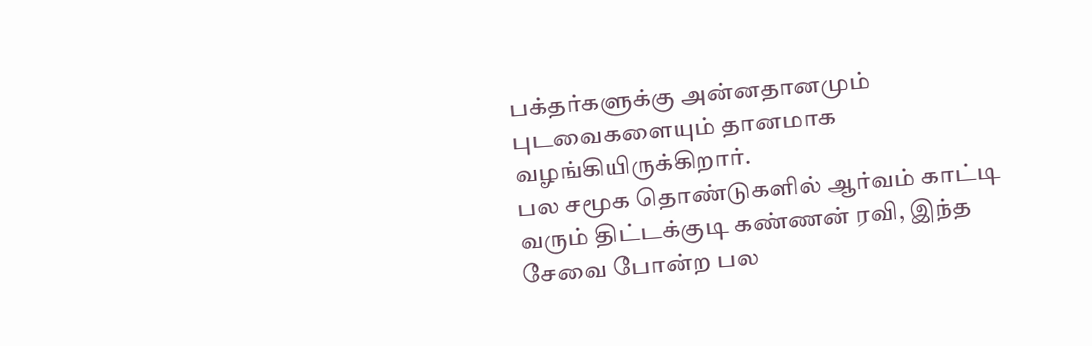பக்தர்களுக்கு அன்னதானமும் புடவைகளையும் தானமாக வழங்கியிருக்கிறார்.
பல சமூக தொண்டுகளில் ஆர்வம் காட்டி வரும் திட்டக்குடி கண்ணன் ரவி, இந்த சேவை போன்ற பல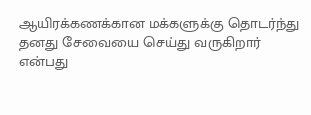ஆயிரக்கணக்கான மக்களுக்கு தொடர்ந்து தனது சேவையை செய்து வருகிறார் என்பது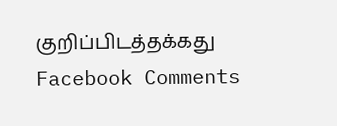குறிப்பிடத்தக்கது
Facebook Comments